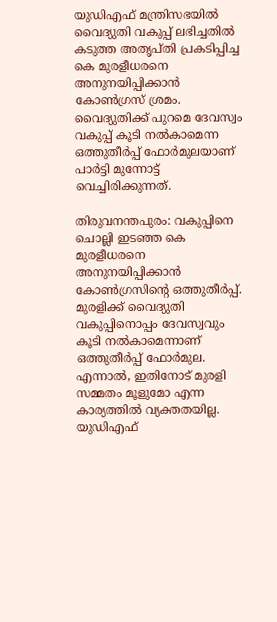യുഡിഎഫ് മന്ത്രിസഭയിൽ വൈദ്യുതി വകുപ്പ് ലഭിച്ചതിൽ കടുത്ത അതൃപ്തി പ്രകടിപ്പിച്ച കെ മുരളീധരനെ അനുനയിപ്പിക്കാൻ കോൺഗ്രസ് ശ്രമം. വൈദ്യുതിക്ക് പുറമെ ദേവസ്വം വകുപ്പ് കൂടി നൽകാമെന്ന ഒത്തുതീർപ്പ് ഫോർമുലയാണ് പാർട്ടി മുന്നോട്ട് വെച്ചിരിക്കുന്നത്.

തിരുവനന്തപുരം: വകുപ്പിനെ ചൊല്ലി ഇടഞ്ഞ കെ മുരളീധരനെ അനുനയിപ്പിക്കാൻ കോണ്‍ഗ്രസിന്‍റെ ഒത്തുതീർപ്പ്. മുരളിക്ക് വൈദ്യുതി വകുപ്പിനൊപ്പം ദേവസ്വവും കൂടി നൽകാമെന്നാണ് ഒത്തുതീർപ്പ് ഫോര്‍മുല. എന്നാല്‍, ഇതിനോട് മുരളി സമ്മതം മൂളുമോ എന്ന കാര്യത്തിൽ വ്യക്തതയില്ല. യുഡിഎഫ്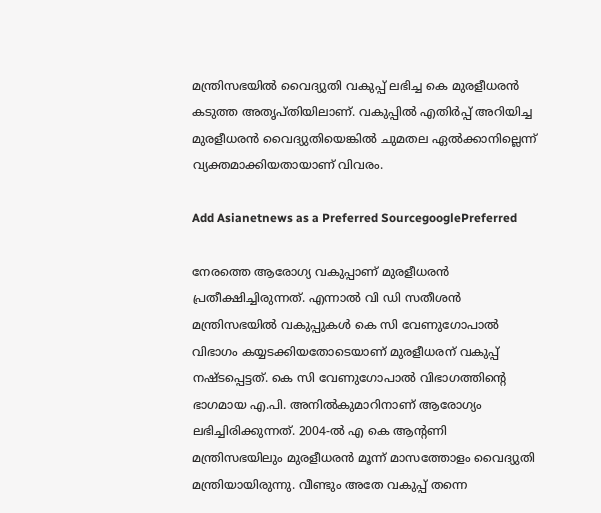മന്ത്രിസഭയിൽ വൈദ്യുതി വകുപ്പ് ലഭിച്ച കെ മുരളീധരൻ കടുത്ത അതൃപ്തിയിലാണ്. വകുപ്പിൽ എതിർപ്പ് അറിയിച്ച മുരളീധരൻ വൈദ്യുതിയെങ്കിൽ ചുമതല ഏൽക്കാനില്ലെന്ന് വ്യക്തമാക്കിയതായാണ് വിവരം.

Add Asianetnews as a Preferred SourcegooglePreferred

നേരത്തെ ആരോഗ്യ വകുപ്പാണ് മുരളീധരൻ പ്രതീക്ഷിച്ചിരുന്നത്. എന്നാൽ വി ഡി സതീശൻ മന്ത്രിസഭയിൽ വകുപ്പുകൾ കെ സി വേണുഗോപാൽ വിഭാഗം കയ്യടക്കിയതോടെയാണ് മുരളീധരന് വകുപ്പ് നഷ്ടപ്പെട്ടത്. കെ സി വേണുഗോപാൽ വിഭാഗത്തിന്റെ ഭാഗമായ എ.പി. അനിൽകുമാറിനാണ് ആരോഗ്യം ലഭിച്ചിരിക്കുന്നത്. 2004-ൽ എ കെ ആന്റണി മന്ത്രിസഭയിലും മുരളീധരൻ മൂന്ന് മാസത്തോളം വൈദ്യുതി മന്ത്രിയായിരുന്നു. വീണ്ടും അതേ വകുപ്പ് തന്നെ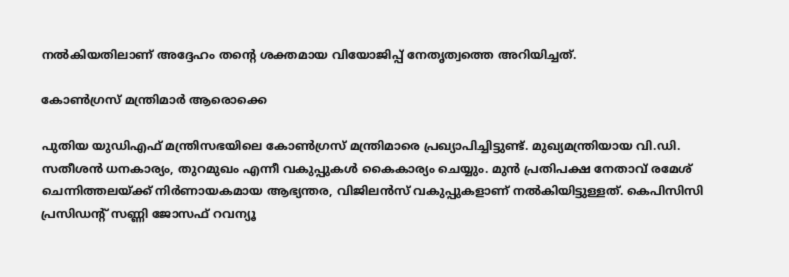നൽകിയതിലാണ് അദ്ദേഹം തന്റെ ശക്തമായ വിയോജിപ്പ് നേതൃത്വത്തെ അറിയിച്ചത്.

കോൺഗ്രസ് മന്ത്രിമാർ ആരൊക്കെ

പുതിയ യുഡിഎഫ് മന്ത്രിസഭയിലെ കോൺഗ്രസ് മന്ത്രിമാരെ പ്രഖ്യാപിച്ചിട്ടുണ്ട്. മുഖ്യമന്ത്രിയായ വി.ഡി. സതീശൻ ധനകാര്യം, തുറമുഖം എന്നീ വകുപ്പുകൾ കൈകാര്യം ചെയ്യും. മുൻ പ്രതിപക്ഷ നേതാവ് രമേശ് ചെന്നിത്തലയ്ക്ക് നിർണായകമായ ആഭ്യന്തര, വിജിലൻസ് വകുപ്പുകളാണ് നൽകിയിട്ടുള്ളത്. കെപിസിസി പ്രസിഡന്റ് സണ്ണി ജോസഫ് റവന്യൂ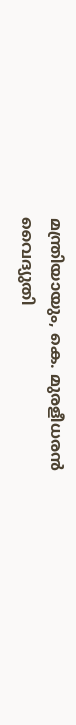മന്ത്രിയായും, കെ. മുരളീധരൻ വൈദ്യുതി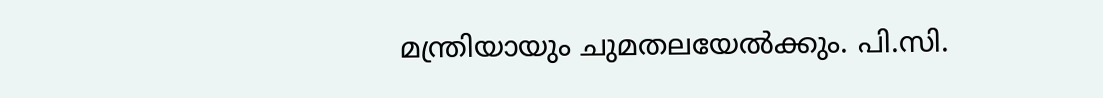മന്ത്രിയായും ചുമതലയേൽക്കും. പി.സി.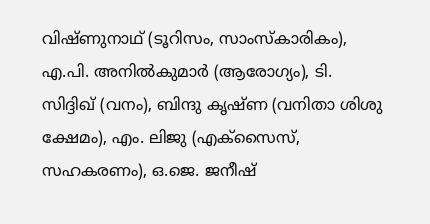വിഷ്ണുനാഥ് (ടൂറിസം, സാംസ്കാരികം), എ.പി. അനിൽകുമാർ (ആരോഗ്യം), ടി. സിദ്ദിഖ് (വനം), ബിന്ദു കൃഷ്ണ (വനിതാ ശിശു ക്ഷേമം), എം. ലിജു (എക്‌സൈസ്, സഹകരണം), ഒ.ജെ. ജനീഷ്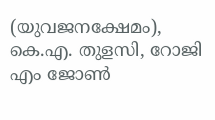(യുവജനക്ഷേമം), കെ.എ. തുളസി, റോജി എം ജോൺ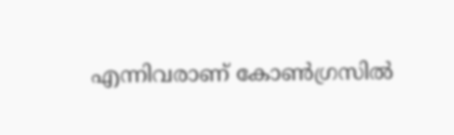എന്നിവരാണ് കോൺഗ്രസിൽ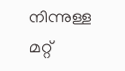നിന്നുള്ള മറ്റ്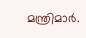മന്ത്രിമാർ.